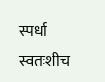स्पर्धा स्वतःशीच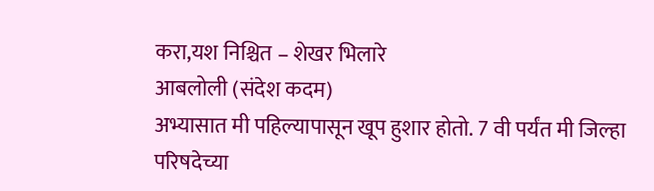करा,यश निश्चित – शेखर भिलारे
आबलोली (संदेश कदम)
अभ्यासात मी पहिल्यापासून खूप हुशार होतो. 7 वी पर्यंत मी जिल्हा परिषदेच्या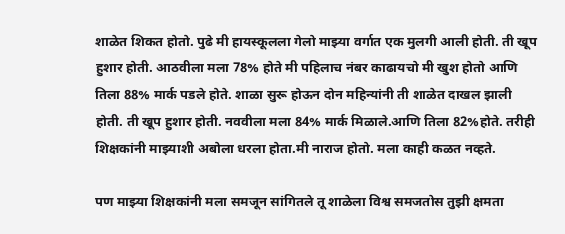शाळेत शिकत होतो. पुढे मी हायस्कूलला गेलो माझ्या वर्गात एक मुलगी आली होती. ती खूप हुशार होती. आठवीला मला 78% होते मी पहिलाच नंबर काढायचो मी खुश होतो आणि तिला 88% मार्क पडले होते. शाळा सुरू होऊन दोन महिन्यांनी ती शाळेत दाखल झाली होती. ती खूप हुशार होती. नववीला मला 84% मार्क मिळाले.आणि तिला 82%होते. तरीही शिक्षकांनी माझ्याशी अबोला धरला होता.मी नाराज होतो. मला काही कळत नव्हते.

पण माझ्या शिक्षकांनी मला समजून सांगितले तू शाळेला विश्व समजतोस तुझी क्षमता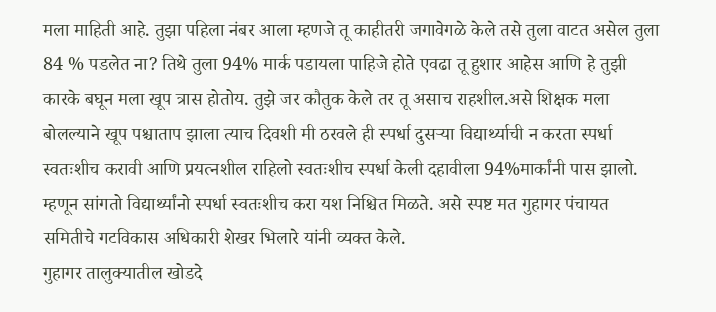मला माहिती आहे. तुझा पहिला नंबर आला म्हणजे तू काहीतरी जगावेगळे केले तसे तुला वाटत असेल तुला 84 % पडलेत ना? तिथे तुला 94% मार्क पडायला पाहिजे होते एवढा तू हुशार आहेस आणि हे तुझी कारके बघून मला खूप त्रास होतोय. तुझे जर कौतुक केले तर तू असाच राहशील.असे शिक्षक मला बोलल्याने खूप पश्चाताप झाला त्याच दिवशी मी ठरवले ही स्पर्धा दुसऱ्या विद्यार्थ्याची न करता स्पर्धा स्वतःशीच करावी आणि प्रयत्नशील राहिलो स्वतःशीच स्पर्धा केली दहावीला 94%मार्कांनी पास झालो. म्हणून सांगतो विद्यार्थ्यांनो स्पर्धा स्वतःशीच करा यश निश्चित मिळते. असे स्पष्ट मत गुहागर पंचायत समितीचे गटविकास अधिकारी शेखर भिलारे यांनी व्यक्त केले.
गुहागर तालुक्यातील खोडदे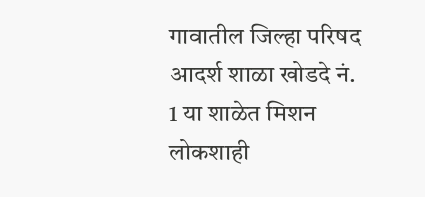गावातील जिल्हा परिषद आदर्श शाळा खोडदे नं. 1 या शाळेत मिशन लोकशाही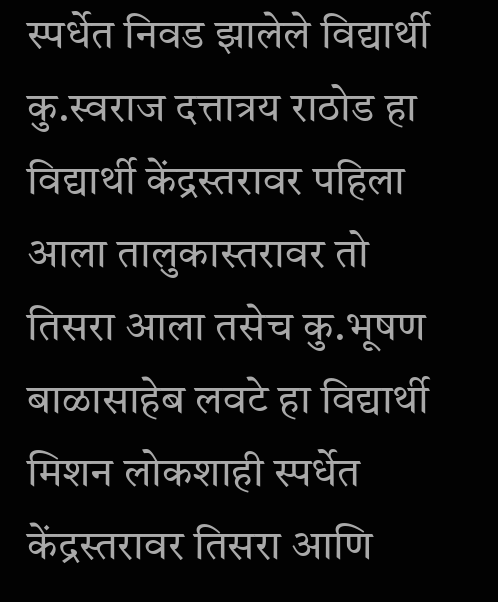स्पर्धेत निवड झालेले विद्यार्थी कु.स्वराज दत्तात्रय राठोड हा विद्यार्थी केंद्रस्तरावर पहिला आला तालुकास्तरावर तो तिसरा आला तसेच कु.भूषण बाळासाहेब लवटे हा विद्यार्थी मिशन लोकशाही स्पर्धेत केंद्रस्तरावर तिसरा आणि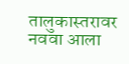तालुकास्तरावर नववा आला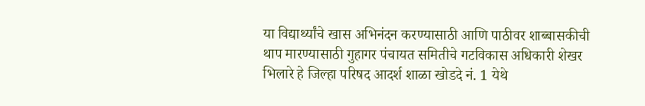या विद्यार्थ्यांचे खास अभिनंदन करण्यासाठी आणि पाठीवर शाब्बासकीची थाप मारण्यासाठी गुहागर पंचायत समितीचे गटविकास अधिकारी शेखर भिलारे हे जिल्हा परिषद आदर्श शाळा खोडदे नं. 1 येथे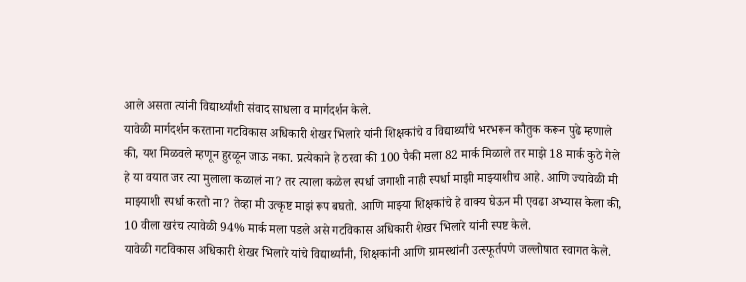आले असता त्यांनी विद्यार्थ्यांशी संवाद साधला व मार्गदर्शन केले.
यावेळी मार्गदर्शन करताना गटविकास अधिकारी शेखर भिलारे यांनी शिक्षकांचे व विद्यार्थ्यांचे भरभरून कौतुक करून पुढे म्हणाले की, यश मिळवले म्हणून हुरळून जाऊ नका. प्रत्येकाने हे ठरवा की 100 पैकी मला 82 मार्क मिळाले तर माझे 18 मार्क कुठे गेले हे या वयात जर त्या मुलाला कळालं ना? तर त्याला कळेल स्पर्धा जगाशी नाही स्पर्धा माझी माझ्याशीच आहे. आणि ज्यावेळी मी माझ्याशी स्पर्धा करतो ना? तेव्हा मी उत्कृष्ट माझं रूप बघतो. आणि माझ्या शिक्षकांचे हे वाक्य घेऊन मी एवढा अभ्यास केला की,
10 वीला खरंच त्यावेळी 94% मार्क मला पडले असे गटविकास अधिकारी शेखर भिलारे यांनी स्पष्ट केले.
यावेळी गटविकास अधिकारी शेखर भिलारे यांचे विद्यार्थ्यांनी, शिक्षकांनी आणि ग्रामस्थांनी उत्स्फूर्तपणे जल्लोषात स्वागत केले.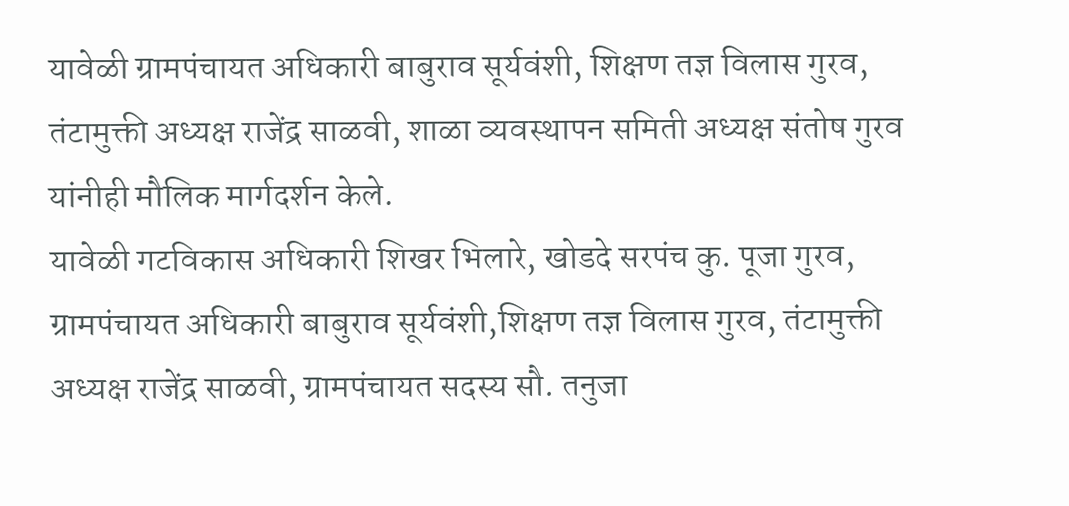यावेळी ग्रामपंचायत अधिकारी बाबुराव सूर्यवंशी, शिक्षण तज्ञ विलास गुरव, तंटामुक्ती अध्यक्ष राजेंद्र साळवी, शाळा व्यवस्थापन समिती अध्यक्ष संतोष गुरव यांनीही मौलिक मार्गदर्शन केले.
यावेळी गटविकास अधिकारी शिखर भिलारे, खोडदे सरपंच कु. पूजा गुरव, ग्रामपंचायत अधिकारी बाबुराव सूर्यवंशी,शिक्षण तज्ञ विलास गुरव, तंटामुक्ती अध्यक्ष राजेंद्र साळवी, ग्रामपंचायत सदस्य सौ. तनुजा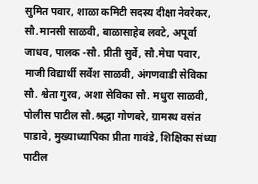सुमित पवार, शाळा कमिटी सदस्य दीक्षा नेवरेकर, सौ.मानसी साळवी, बाळासाहेब लवटे, अपूर्वा जाधव, पालक -सौ. प्रीती सुर्वे, सौ.मेघा पवार, माजी विद्यार्थी सर्वेश साळवी, अंगणवाडी सेविका सौ. श्वेता गुरव, अशा सेविका सौ. मधुरा साळवी, पोलीस पाटील सौ.श्रद्धा गोणबरे, ग्रामस्थ वसंत पाडावे, मुख्याध्यापिका प्रीता गावंडे, शिक्षिका संध्या पाटील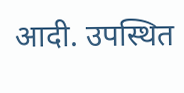आदी. उपस्थित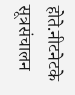होते.नीटनेटके सूत्रसंचालन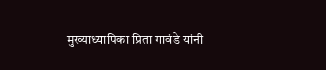मुख्याध्यापिका प्रिता गावंडे यांनी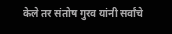केले तर संतोष गुरव यांनी सर्वांचे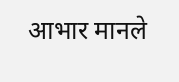आभार मानले